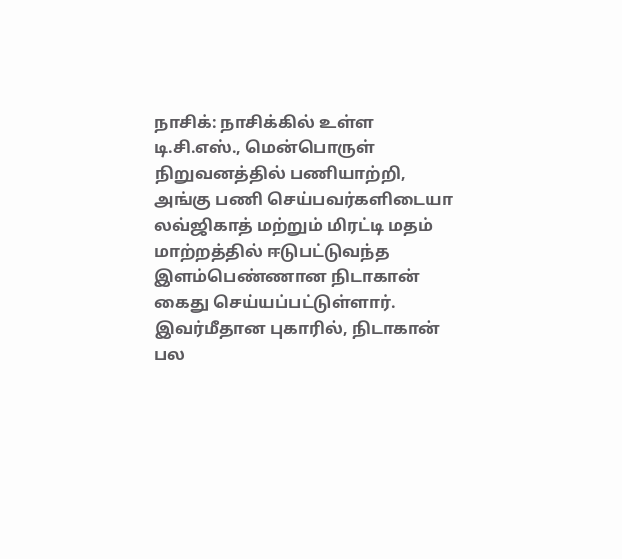நாசிக்: நாசிக்கில் உள்ள டி.சி.எஸ்., மென்பொருள் நிறுவனத்தில் பணியாற்றி, அங்கு பணி செய்பவர்களிடையா லவ்ஜிகாத் மற்றும் மிரட்டி மதம் மாற்றத்தில் ஈடுபட்டுவந்த இளம்பெண்ணான நிடாகான் கைது செய்யப்பட்டுள்ளார். இவர்மீதான புகாரில், நிடாகான் பல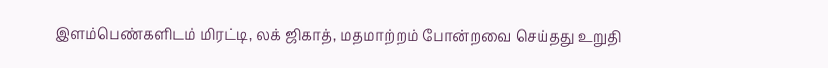இளம்பெண்களிடம் மிரட்டி, லக் ஜிகாத், மதமாற்றம் போன்றவை செய்தது உறுதி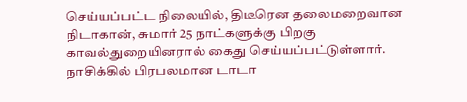செய்யப்பட்ட நிலையில், திடீரென தலைமறைவான நிடாகான், சுமார் 25 நாட்களுக்கு பிறகு காவல்துறையினரால் கைது செய்யப்பட்டுள்ளார். நாசிக்கில் பிரபலமான டாடா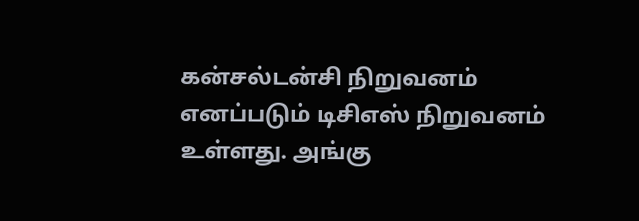கன்சல்டன்சி நிறுவனம் எனப்படும் டிசிஎஸ் நிறுவனம் உள்ளது. அங்கு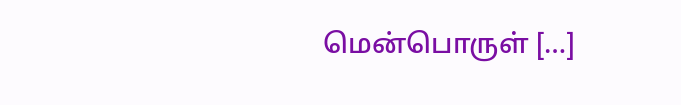மென்பொருள் […]